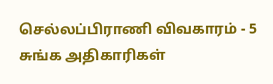செல்லப்பிராணி விவகாரம் - 5 சுங்க அதிகாரிகள்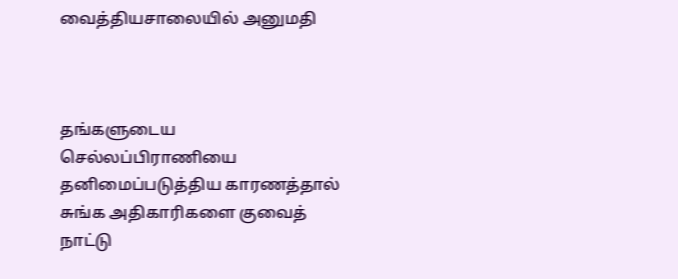வைத்தியசாலையில் அனுமதி



தங்களுடைய செல்லப்பிராணியை தனிமைப்படுத்திய காரணத்தால் சுங்க அதிகாரிகளை குவைத் நாட்டு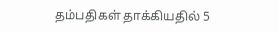தம்பதிகள் தாக்கியதில் 5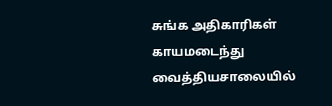சுங்க அதிகாரிகள் காயமடைந்து வைத்தியசாலையில்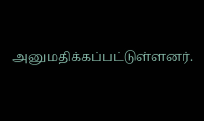அனுமதிக்கப்பட்டுள்ளனர்.